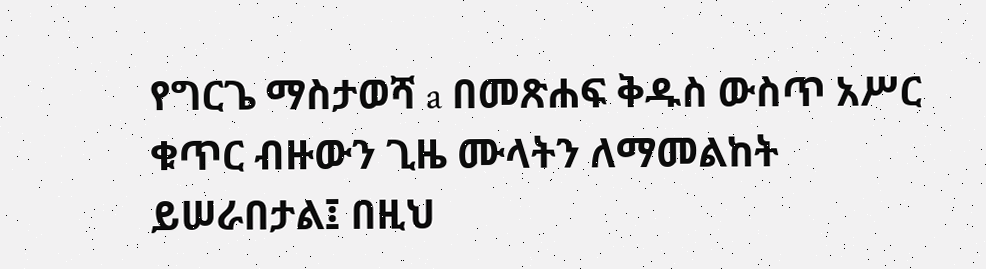የግርጌ ማስታወሻ a በመጽሐፍ ቅዱስ ውስጥ አሥር ቁጥር ብዙውን ጊዜ ሙላትን ለማመልከት ይሠራበታል፤ በዚህ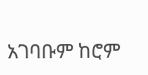አገባቡም ከሮም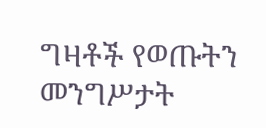ግዛቶች የወጡትን መንግሥታት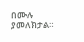በሙሉ ያመለክታል።